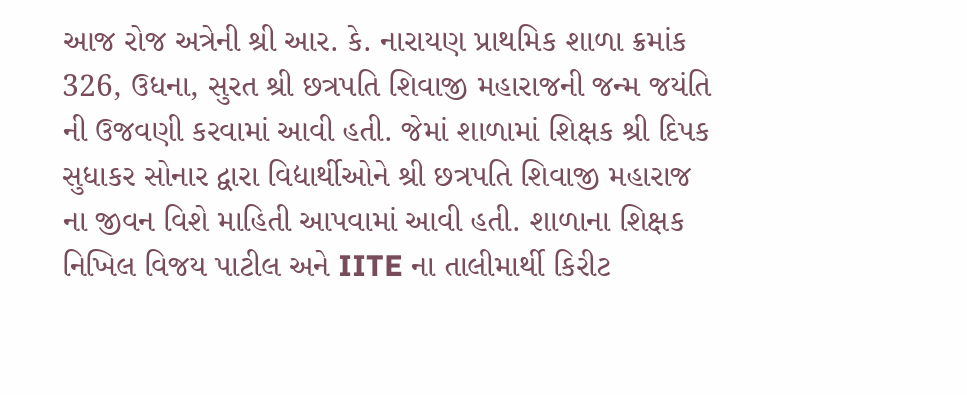આજ રોજ અત્રેની શ્રી આર. કે. નારાયણ પ્રાથમિક શાળા ક્રમાંક 326, ઉધના, સુરત શ્રી છત્રપતિ શિવાજી મહારાજની જન્મ જયંતિ ની ઉજવણી કરવામાં આવી હતી. જેમાં શાળામાં શિક્ષક શ્રી દિપક સુધાકર સોનાર દ્વારા વિદ્યાર્થીઓને શ્રી છત્રપતિ શિવાજી મહારાજ ના જીવન વિશે માહિતી આપવામાં આવી હતી. શાળાના શિક્ષક નિખિલ વિજય પાટીલ અને IITE ના તાલીમાર્થી કિરીટ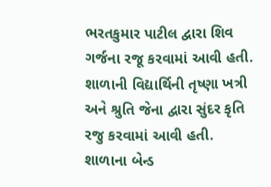ભરતકુમાર પાટીલ દ્વારા શિવ ગર્જના રજૂ કરવામાં આવી હતી. શાળાની વિદ્યાર્થિની તૃષ્ણા ખત્રી અને શ્રુતિ જેના દ્વારા સુંદર કૃતિ રજુ કરવામાં આવી હતી. શાળાના બેન્ડ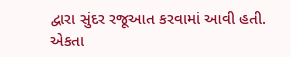દ્વારા સુંદર રજૂઆત કરવામાં આવી હતી. એકતા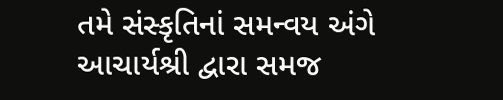તમે સંસ્કૃતિનાં સમન્વય અંગે આચાર્યશ્રી દ્વારા સમજ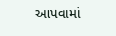આપવામાં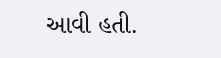આવી હતી.